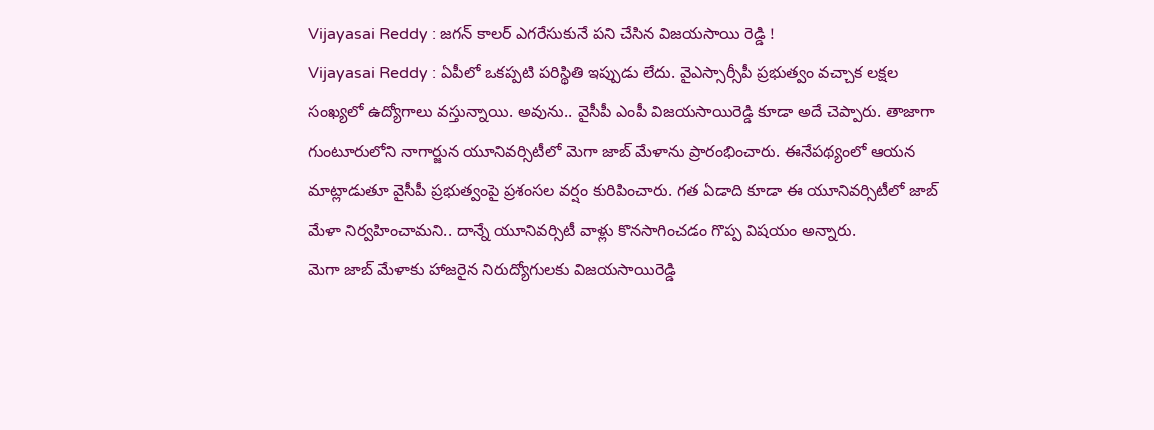Vijayasai Reddy : జగన్ కాలర్ ఎగరేసుకునే పని చేసిన విజయసాయి రెడ్డి !
Vijayasai Reddy : ఏపీలో ఒకప్పటి పరిస్థితి ఇప్పుడు లేదు. వైఎస్సార్సీపీ ప్రభుత్వం వచ్చాక లక్షల సంఖ్యలో ఉద్యోగాలు వస్తున్నాయి. అవును.. వైసీపీ ఎంపీ విజయసాయిరెడ్డి కూడా అదే చెప్పారు. తాజాగా గుంటూరులోని నాగార్జున యూనివర్సిటీలో మెగా జాబ్ మేళాను ప్రారంభించారు. ఈనేపథ్యంలో ఆయన మాట్లాడుతూ వైసీపీ ప్రభుత్వంపై ప్రశంసల వర్షం కురిపించారు. గత ఏడాది కూడా ఈ యూనివర్సిటీలో జాబ్ మేళా నిర్వహించామని.. దాన్నే యూనివర్సిటీ వాళ్లు కొనసాగించడం గొప్ప విషయం అన్నారు.
మెగా జాబ్ మేళాకు హాజరైన నిరుద్యోగులకు విజయసాయిరెడ్డి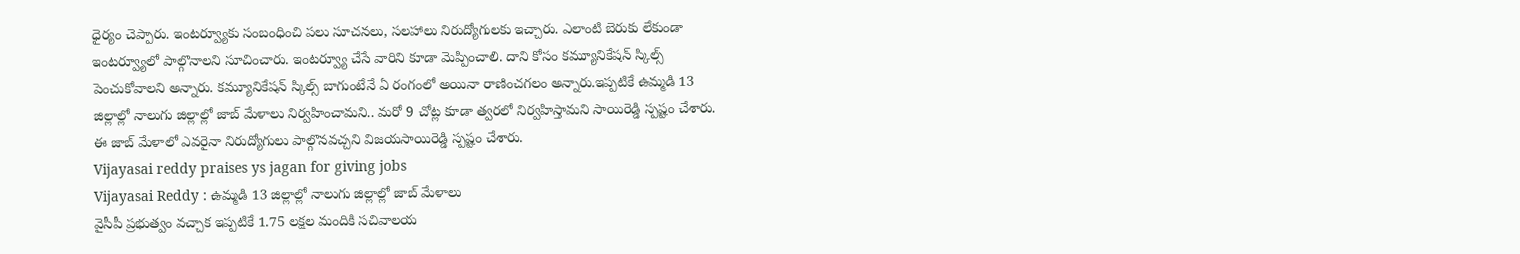ధైర్యం చెప్పారు. ఇంటర్వ్యూకు సంబంధించి పలు సూచనలు, సలహాలు నిరుద్యోగులకు ఇచ్చారు. ఎలాంటి బెరుకు లేకుండా ఇంటర్వ్యూలో పాల్గొనాలని సూచించారు. ఇంటర్వ్యూ చేసే వారిని కూడా మెప్పించాలి. దాని కోసం కమ్యూనికేషన్ స్కిల్స్ పెంచుకోవాలని అన్నారు. కమ్యూనికేషన్ స్కిల్స్ బాగుంటేనే ఏ రంగంలో అయినా రాణించగలం అన్నారు.ఇప్పటికే ఉమ్మడి 13 జిల్లాల్లో నాలుగు జిల్లాల్లో జాబ్ మేళాలు నిర్వహించామని.. మరో 9 చోట్ల కూడా త్వరలో నిర్వహిస్తామని సాయిరెడ్డి స్పష్టం చేశారు. ఈ జాబ్ మేళాలో ఎవరైనా నిరుద్యోగులు పాల్గొనవచ్చని విజయసాయిరెడ్డి స్పష్టం చేశారు.
Vijayasai reddy praises ys jagan for giving jobs
Vijayasai Reddy : ఉమ్మడి 13 జిల్లాల్లో నాలుగు జిల్లాల్లో జాబ్ మేళాలు
వైసీపీ ప్రభుత్వం వచ్చాక ఇప్పటికే 1.75 లక్షల మందికి సచివాలయ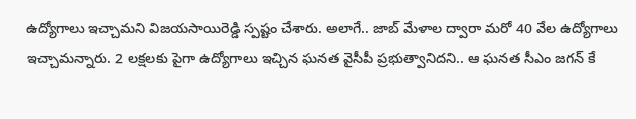ఉద్యోగాలు ఇచ్చామని విజయసాయిరెడ్డి స్పష్టం చేశారు. అలాగే.. జాబ్ మేళాల ద్వారా మరో 40 వేల ఉద్యోగాలు ఇచ్చామన్నారు. 2 లక్షలకు పైగా ఉద్యోగాలు ఇచ్చిన ఘనత వైసీపీ ప్రభుత్వానిదని.. ఆ ఘనత సీఎం జగన్ కే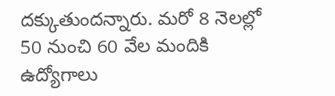దక్కుతుందన్నారు. మరో 8 నెలల్లో 50 నుంచి 60 వేల మందికి ఉద్యోగాలు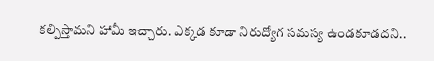కల్పిస్తామని హామీ ఇచ్చారు. ఎక్కడ కూడా నిరుద్యోగ సమస్య ఉండకూడదని..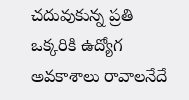చదువుకున్న ప్రతి ఒక్కరికి ఉద్యోగ అవకాశాలు రావాలనేదే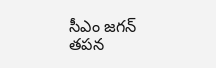సీఎం జగన్ తపన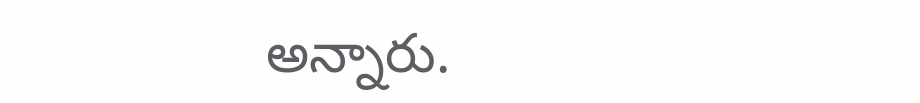అన్నారు.